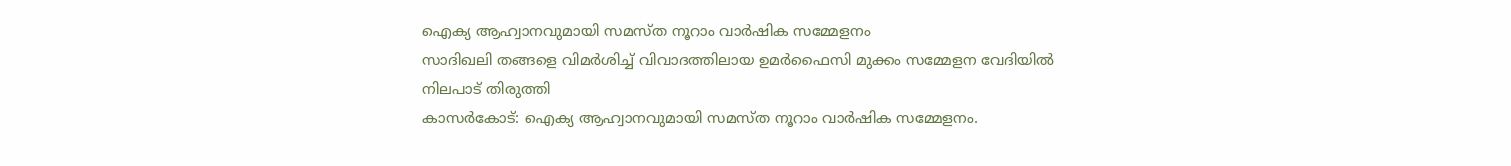ഐക്യ ആഹ്വാനവുമായി സമസ്ത നൂറാം വാർഷിക സമ്മേളനം
സാദിഖലി തങ്ങളെ വിമർശിച്ച് വിവാദത്തിലായ ഉമർഫൈസി മുക്കം സമ്മേളന വേദിയിൽ നിലപാട് തിരുത്തി
കാസർകോട്: ഐക്യ ആഹ്വാനവുമായി സമസ്ത നൂറാം വാർഷിക സമ്മേളനം.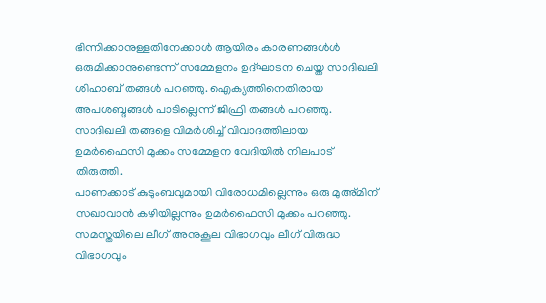ഭിന്നിക്കാനുള്ളതിനേക്കാൾ ആയിരം കാരണങ്ങൾൾ ഒരുമിക്കാനുണ്ടെന്ന് സമ്മേളനം ഉദ്ഘാടന ചെയ്ത സാദിഖലി ശിഹാബ് തങ്ങൾ പറഞ്ഞു. ഐക്യത്തിനെതിരായ അപശബ്ദങ്ങൾ പാടില്ലെന്ന് ജിഫ്രി തങ്ങൾ പറഞ്ഞു. സാദിഖലി തങ്ങളെ വിമർശിച്ച് വിവാദത്തിലായ ഉമർഫൈസി മുക്കം സമ്മേളന വേദിയിൽ നിലപാട് തിരുത്തി.
പാണക്കാട് കുടുംബവുമായി വിരോധമില്ലെന്നും ഒരു മുഅ്മിന് സഖാവാൻ കഴിയില്ലന്നും ഉമർഫൈസി മുക്കം പറഞ്ഞു. സമസ്തയിലെ ലീഗ് അനുകൂല വിഭാഗവും ലീഗ് വിരുദ്ധ വിഭാഗവും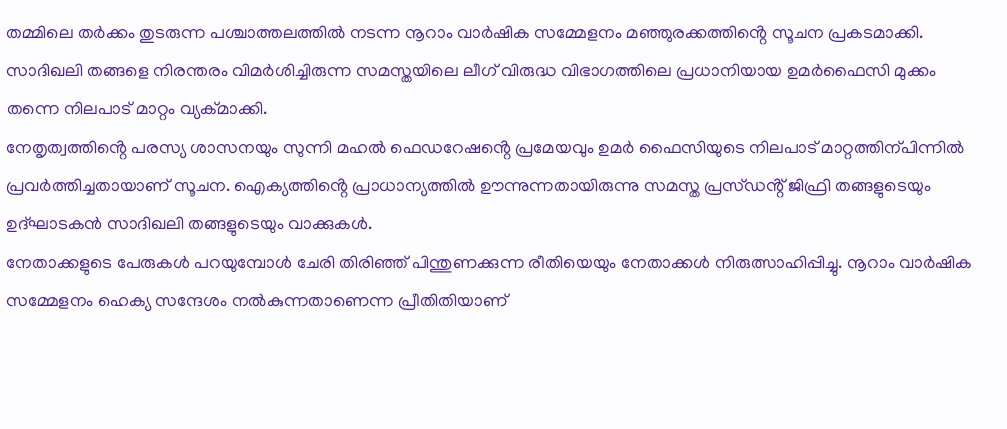തമ്മിലെ തർക്കം തുടരുന്ന പശ്ചാത്തലത്തിൽ നടന്ന നൂറാം വാർഷിക സമ്മേളനം മഞ്ഞുരക്കത്തിൻ്റെ സൂചന പ്രകടമാക്കി. സാദിഖലി തങ്ങളെ നിരന്തരം വിമർശിച്ചിരുന്ന സമസ്തയിലെ ലീഗ് വിരുദ്ധ വിഭാഗത്തിലെ പ്രധാനിയായ ഉമർഫൈസി മുക്കം തന്നെ നിലപാട് മാറ്റം വ്യക്മാക്കി.
നേതൃത്വത്തിൻ്റെ പരസ്യ ശാസനയും സുന്നി മഹൽ ഫെഡറേഷൻ്റെ പ്രമേയവും ഉമർ ഫൈസിയുടെ നിലപാട് മാറ്റത്തിന്പിന്നിൽ പ്രവർത്തിച്ചതായാണ് സൂചന. ഐക്യത്തിൻ്റെ പ്രാധാന്യത്തിൽ ഊന്നുന്നതായിരുന്നു സമസ്ത പ്രസ്ഡൻ്റ് ജിഫ്രി തങ്ങളുടെയും ഉദ്ഘാടകൻ സാദിഖലി തങ്ങളുടെയും വാക്കുകൾ.
നേതാക്കളുടെ പേരുകൾ പറയുമ്പോൾ ചേരി തിരിഞ്ഞ് പിന്തുണക്കുന്ന രീതിയെയും നേതാക്കൾ നിരുത്സാഹിപ്പിച്ചു. നൂറാം വാർഷിക സമ്മേളനം ഹെക്യ സന്ദേശം നൽകുന്നതാണെന്ന പ്രീതിതിയാണ്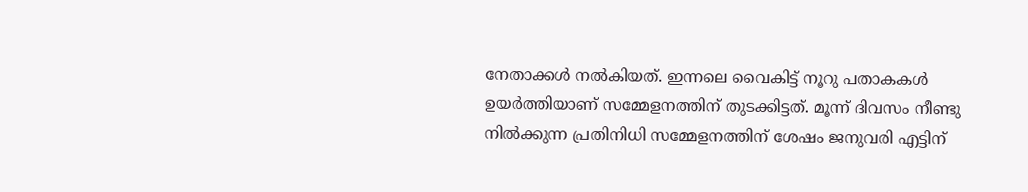നേതാക്കൾ നൽകിയത്. ഇന്നലെ വൈകിട്ട് നൂറു പതാകകൾ ഉയർത്തിയാണ് സമ്മേളനത്തിന് തുടക്കിട്ടത്. മൂന്ന് ദിവസം നീണ്ടു നിൽക്കുന്ന പ്രതിനിധി സമ്മേളനത്തിന് ശേഷം ജനുവരി എട്ടിന്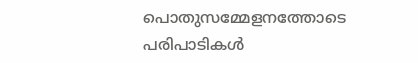പൊതുസമ്മേളനത്തോടെ പരിപാടികൾ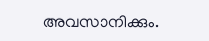അവസാനിക്കും.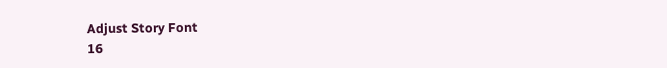Adjust Story Font
16